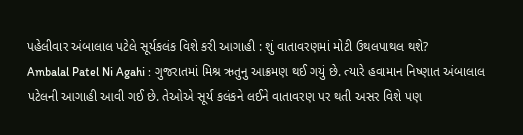પહેલીવાર અંબાલાલ પટેલે સૂર્યકલંક વિશે કરી આગાહી : શું વાતાવરણમાં મોટી ઉથલપાથલ થશે?
Ambalal Patel Ni Agahi : ગુજરાતમાં મિશ્ર ઋતુનુ આક્રમણ થઈ ગયું છે. ત્યારે હવામાન નિષ્ણાત અંબાલાલ પટેલની આગાહી આવી ગઈ છે. તેઓએ સૂર્ય કલંકને લઈને વાતાવરણ પર થતી અસર વિશે પણ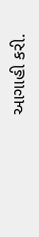આગાહી કરી.